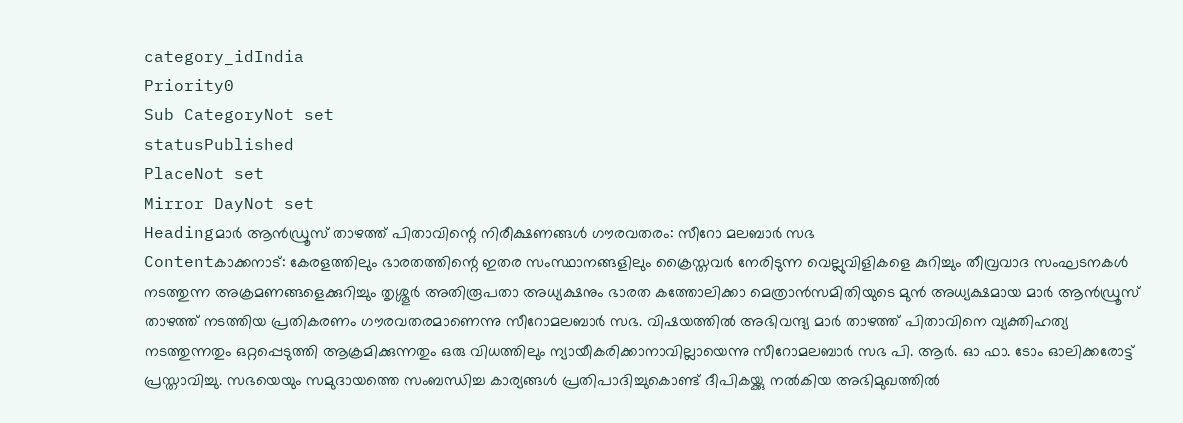category_idIndia
Priority0
Sub CategoryNot set
statusPublished
PlaceNot set
Mirror DayNot set
Headingമാർ ആൻഡ്രൂസ് താഴത്ത് പിതാവിന്റെ നിരീക്ഷണങ്ങൾ ഗൗരവതരം: സീറോ മലബാർ സഭ
Contentകാക്കനാട്: കേരളത്തിലും ഭാരതത്തിന്റെ ഇതര സംസ്ഥാനങ്ങളിലും ക്രൈസ്തവർ നേരിടുന്ന വെല്ലുവിളികളെ കുറിച്ചും തീവ്രവാദ സംഘടനകൾ നടത്തുന്ന അക്രമണങ്ങളെക്കുറിച്ചും തൃശ്ശൂർ അതിരൂപതാ അധ്യക്ഷനും ഭാരത കത്തോലിക്കാ മെത്രാൻസമിതിയുടെ മുൻ അധ്യക്ഷമായ മാർ ആൻഡ്രൂസ് താഴത്ത് നടത്തിയ പ്രതികരണം ഗൗരവതരമാണെന്നു സീറോമലബാർ സഭ. വിഷയത്തില്‍ അഭിവന്ദ്യ മാർ താഴത്ത് പിതാവിനെ വ്യക്തിഹത്യ നടത്തുന്നതും ഒറ്റപ്പെടുത്തി ആക്രമിക്കുന്നതും ഒരു വിധത്തിലും ന്യായീകരിക്കാനാവില്ലായെന്നു സീറോമലബാർ സഭ പി. ആർ. ഓ ഫാ. ടോം ഓലിക്കരോട്ട് പ്രസ്താവിച്ചു. സഭയെയും സമുദായത്തെ സംബന്ധിച്ച കാര്യങ്ങൾ പ്രതിപാദിച്ചുകൊണ്ട് ദീപികയ്ക്കു നല്‍കിയ അഭിമുഖത്തില്‍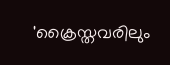'ക്രൈസ്തവരിലും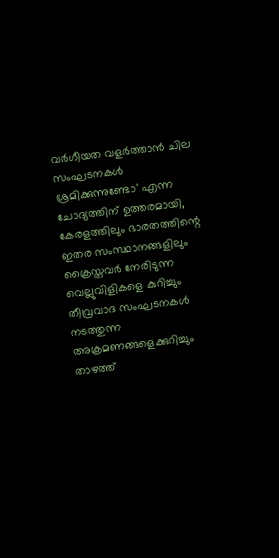വർഗീയത വളർത്താൻ ചില സംഘടനകൾ ശ്രമിക്കുന്നുണ്ടോ' എന്ന ചോദ്യത്തിന് ഉത്തരമായി, കേരളത്തിലും ഭാരതത്തിന്റെ ഇതര സംസ്ഥാനങ്ങളിലും ക്രൈസ്തവർ നേരിടുന്ന വെല്ലുവിളികളെ കുറിച്ചും തീവ്രവാദ സംഘടനകൾ നടത്തുന്ന അക്രമണങ്ങളെക്കുറിച്ചും താഴത്ത്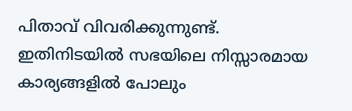പിതാവ് വിവരിക്കുന്നുണ്ട്. ഇതിനിടയിൽ സഭയിലെ നിസ്സാരമായ കാര്യങ്ങളിൽ പോലും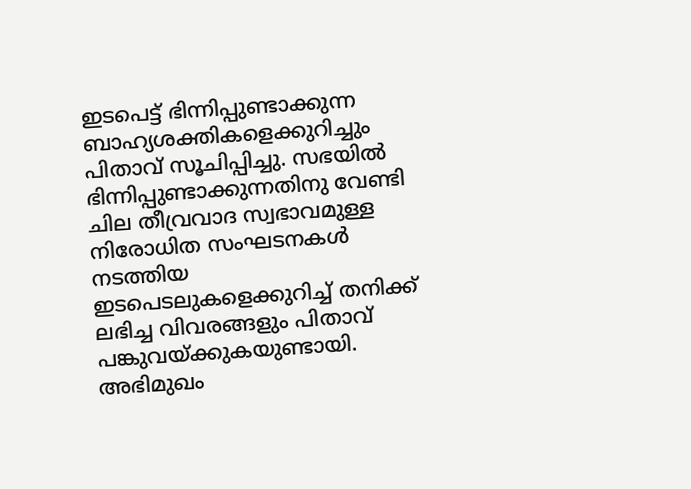ഇടപെട്ട് ഭിന്നിപ്പുണ്ടാക്കുന്ന ബാഹ്യശക്തികളെക്കുറിച്ചും പിതാവ് സൂചിപ്പിച്ചു. സഭയിൽ ഭിന്നിപ്പുണ്ടാക്കുന്നതിനു വേണ്ടി ചില തീവ്രവാദ സ്വഭാവമുള്ള നിരോധിത സംഘടനകൾ നടത്തിയ ഇടപെടലുകളെക്കുറിച്ച് തനിക്ക് ലഭിച്ച വിവരങ്ങളും പിതാവ് പങ്കുവയ്ക്കുകയുണ്ടായി. അഭിമുഖം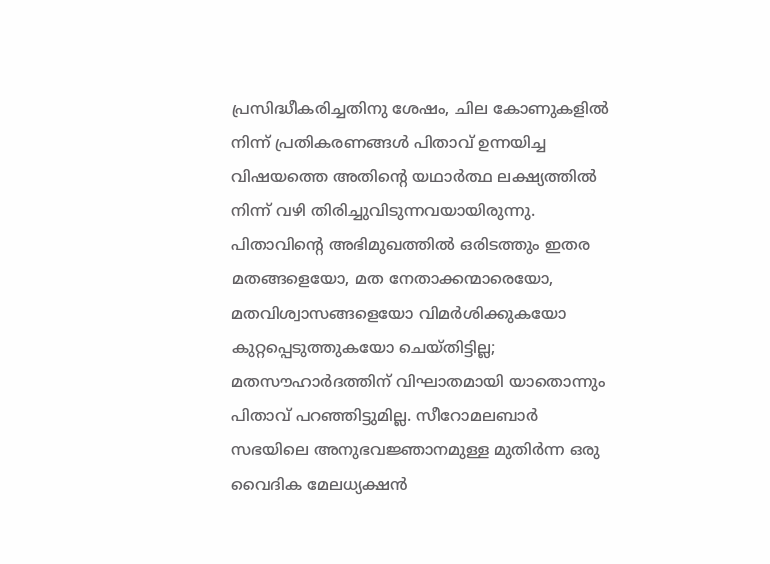പ്രസിദ്ധീകരിച്ചതിനു ശേഷം, ചില കോണുകളിൽ നിന്ന് പ്രതികരണങ്ങൾ പിതാവ് ഉന്നയിച്ച വിഷയത്തെ അതിന്റെ യഥാർത്ഥ ലക്ഷ്യത്തിൽ നിന്ന് വഴി തിരിച്ചുവിടുന്നവയായിരുന്നു. പിതാവിന്റെ അഭിമുഖത്തിൽ ഒരിടത്തും ഇതര മതങ്ങളെയോ, മത നേതാക്കന്മാരെയോ, മതവിശ്വാസങ്ങളെയോ വിമർശിക്കുകയോ കുറ്റപ്പെടുത്തുകയോ ചെയ്തിട്ടില്ല; മതസൗഹാർദത്തിന് വിഘാതമായി യാതൊന്നും പിതാവ് പറഞ്ഞിട്ടുമില്ല. സീറോമലബാർ സഭയിലെ അനുഭവജ്ഞാനമുള്ള മുതിർന്ന ഒരു വൈദിക മേലധ്യക്ഷൻ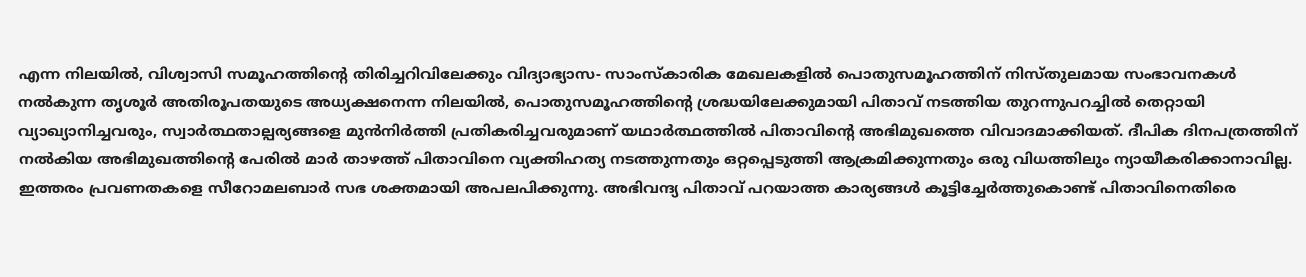എന്ന നിലയിൽ, വിശ്വാസി സമൂഹത്തിന്റെ തിരിച്ചറിവിലേക്കും വിദ്യാഭ്യാസ- സാംസ്കാരിക മേഖലകളിൽ പൊതുസമൂഹത്തിന് നിസ്തുലമായ സംഭാവനകൾ നൽകുന്ന തൃശൂർ അതിരൂപതയുടെ അധ്യക്ഷനെന്ന നിലയിൽ, പൊതുസമൂഹത്തിന്റെ ശ്രദ്ധയിലേക്കുമായി പിതാവ് നടത്തിയ തുറന്നുപറച്ചിൽ തെറ്റായി വ്യാഖ്യാനിച്ചവരും, സ്വാർത്ഥതാല്പര്യങ്ങളെ മുൻനിർത്തി പ്രതികരിച്ചവരുമാണ് യഥാർത്ഥത്തിൽ പിതാവിന്റെ അഭിമുഖത്തെ വിവാദമാക്കിയത്. ദീപിക ദിനപത്രത്തിന് നൽകിയ അഭിമുഖത്തിന്റെ പേരിൽ മാർ താഴത്ത് പിതാവിനെ വ്യക്തിഹത്യ നടത്തുന്നതും ഒറ്റപ്പെടുത്തി ആക്രമിക്കുന്നതും ഒരു വിധത്തിലും ന്യായീകരിക്കാനാവില്ല. ഇത്തരം പ്രവണതകളെ സീറോമലബാർ സഭ ശക്തമായി അപലപിക്കുന്നു. അഭിവന്ദ്യ പിതാവ് പറയാത്ത കാര്യങ്ങൾ കൂട്ടിച്ചേർത്തുകൊണ്ട് പിതാവിനെതിരെ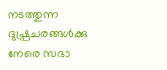നടത്തുന്ന ദുഷ്പ്രചരങ്ങൾക്കു നേരെ സഭാ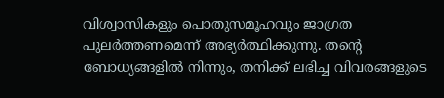വിശ്വാസികളും പൊതുസമൂഹവും ജാഗ്രത പുലർത്തണമെന്ന് അഭ്യർത്ഥിക്കുന്നു. തന്റെ ബോധ്യങ്ങളിൽ നിന്നും, തനിക്ക് ലഭിച്ച വിവരങ്ങളുടെ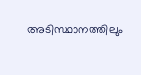അടിസ്ഥാനത്തിലും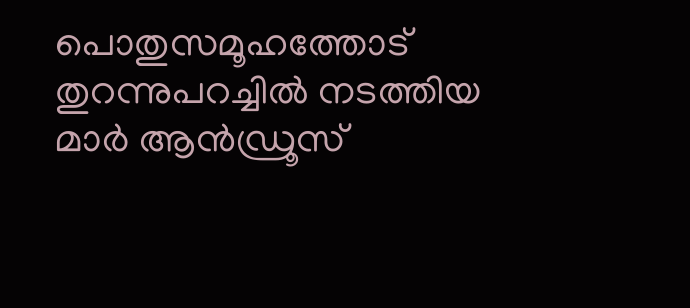പൊതുസമൂഹത്തോട് തുറന്നുപറച്ചിൽ നടത്തിയ മാർ ആൻഡ്രൂസ്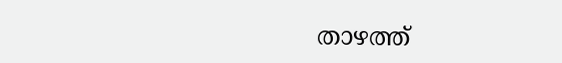താഴത്ത്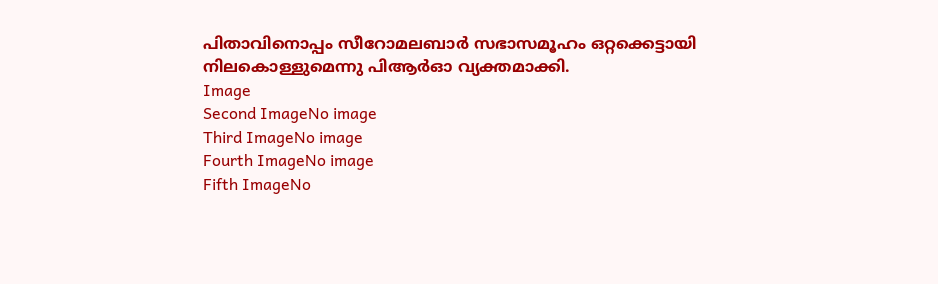പിതാവിനൊപ്പം സീറോമലബാർ സഭാസമൂഹം ഒറ്റക്കെട്ടായി നിലകൊള്ളുമെന്നു പി‌ആര്‍‌ഓ വ്യക്തമാക്കി.
Image
Second ImageNo image
Third ImageNo image
Fourth ImageNo image
Fifth ImageNo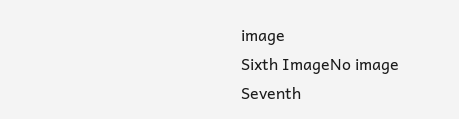image
Sixth ImageNo image
Seventh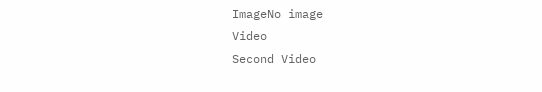ImageNo image
Video
Second Video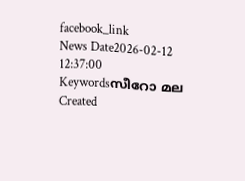facebook_link
News Date2026-02-12 12:37:00
Keywordsസീറോ മല
Created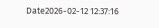Date2026-02-12 12:37:16